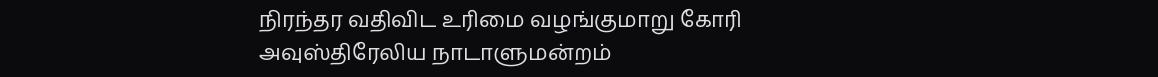நிரந்தர வதிவிட உரிமை வழங்குமாறு கோரி அவுஸ்திரேலிய நாடாளுமன்றம்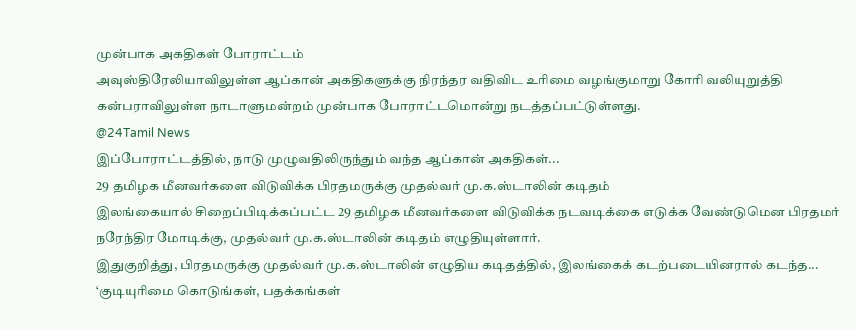முன்பாக அகதிகள் போராட்டம்
அவுஸ்திரேலியாவிலுள்ள ஆப்கான் அகதிகளுக்கு நிரந்தர வதிவிட உரிமை வழங்குமாறு கோரி வலியுறுத்தி கன்பராவிலுள்ள நாடாளுமன்றம் முன்பாக போராட்டமொன்று நடத்தப்பட்டுள்ளது.
@24Tamil News
இப்போராட்டத்தில், நாடு முழுவதிலிருந்தும் வந்த ஆப்கான் அகதிகள்...
29 தமிழக மீனவர்களை விடுவிக்க பிரதமருக்கு முதல்வர் மு.க.ஸ்டாலின் கடிதம்
இலங்கையால் சிறைப்பிடிக்கப்பட்ட 29 தமிழக மீனவர்களை விடுவிக்க நடவடிக்கை எடுக்க வேண்டுமென பிரதமர் நரேந்திர மோடிக்கு, முதல்வர் மு.க.ஸ்டாலின் கடிதம் எழுதியுள்ளார்.
இதுகுறித்து, பிரதமருக்கு முதல்வர் மு.க.ஸ்டாலின் எழுதிய கடிதத்தில், இலங்கைக் கடற்படையினரால் கடந்த...
‘குடியுரிமை கொடுங்கள், பதக்கங்கள்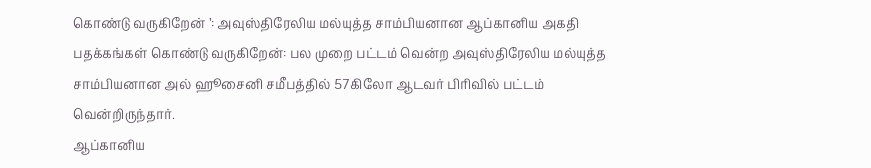கொண்டு வருகிறேன் ’: அவுஸ்திரேலிய மல்யுத்த சாம்பியனான ஆப்கானிய அகதி
பதக்கங்கள் கொண்டு வருகிறேன்: பல முறை பட்டம் வென்ற அவுஸ்திரேலிய மல்யுத்த சாம்பியனான அல் ஹூசைனி சமீபத்தில் 57கிலோ ஆடவர் பிரிவில் பட்டம் வென்றிருந்தார்.
ஆப்கானிய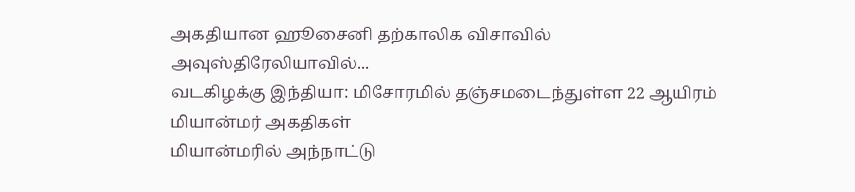அகதியான ஹூசைனி தற்காலிக விசாவில் அவுஸ்திரேலியாவில்...
வடகிழக்கு இந்தியா: மிசோரமில் தஞ்சமடைந்துள்ள 22 ஆயிரம் மியான்மர் அகதிகள்
மியான்மரில் அந்நாட்டு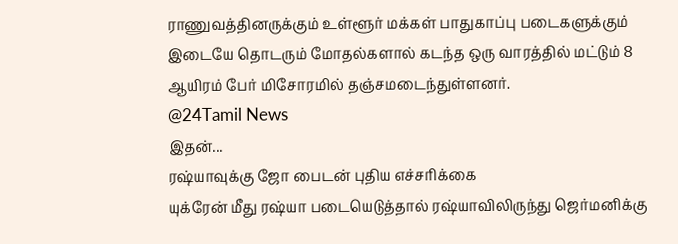ராணுவத்தினருக்கும் உள்ளூர் மக்கள் பாதுகாப்பு படைகளுக்கும் இடையே தொடரும் மோதல்களால் கடந்த ஒரு வாரத்தில் மட்டும் 8 ஆயிரம் பேர் மிசோரமில் தஞ்சமடைந்துள்ளனர்.
@24Tamil News
இதன்...
ரஷ்யாவுக்கு ஜோ பைடன் புதிய எச்சரிக்கை
யுக்ரேன் மீது ரஷ்யா படையெடுத்தால் ரஷ்யாவிலிருந்து ஜெர்மனிக்கு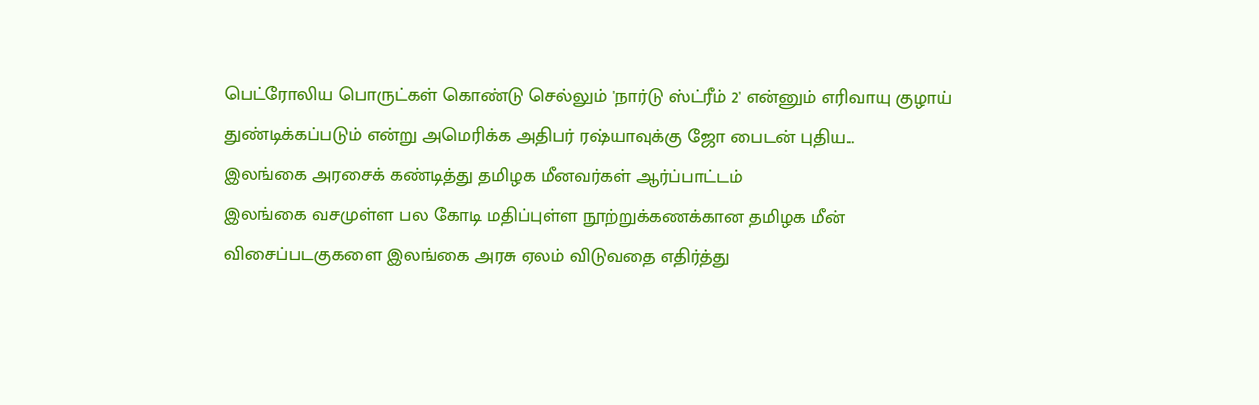பெட்ரோலிய பொருட்கள் கொண்டு செல்லும் 'நார்டு ஸ்ட்ரீம் 2' என்னும் எரிவாயு குழாய் துண்டிக்கப்படும் என்று அமெரிக்க அதிபர் ரஷ்யாவுக்கு ஜோ பைடன் புதிய...
இலங்கை அரசைக் கண்டித்து தமிழக மீனவர்கள் ஆர்ப்பாட்டம்
இலங்கை வசமுள்ள பல கோடி மதிப்புள்ள நூற்றுக்கணக்கான தமிழக மீன் விசைப்படகுகளை இலங்கை அரசு ஏலம் விடுவதை எதிர்த்து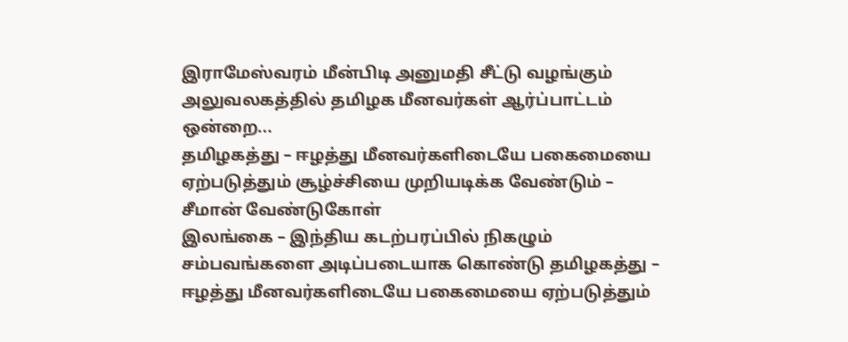இராமேஸ்வரம் மீன்பிடி அனுமதி சீட்டு வழங்கும் அலுவலகத்தில் தமிழக மீனவர்கள் ஆர்ப்பாட்டம் ஒன்றை...
தமிழகத்து – ஈழத்து மீனவர்களிடையே பகைமையை ஏற்படுத்தும் சூழ்ச்சியை முறியடிக்க வேண்டும் – சீமான் வேண்டுகோள்
இலங்கை – இந்திய கடற்பரப்பில் நிகழும் சம்பவங்களை அடிப்படையாக கொண்டு தமிழகத்து – ஈழத்து மீனவர்களிடையே பகைமையை ஏற்படுத்தும்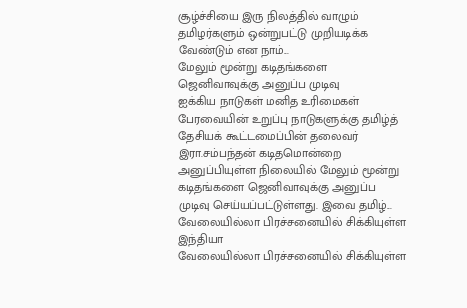சூழ்ச்சியை இரு நிலத்தில் வாழும் தமிழர்களும் ஒன்றுபட்டு முறியடிக்க வேண்டும் என நாம்...
மேலும் மூன்று கடிதங்களை ஜெனிவாவுக்கு அனுப்ப முடிவு
ஐக்கிய நாடுகள் மனித உரிமைகள் பேரவையின் உறுப்பு நாடுகளுக்கு தமிழ்த் தேசியக் கூட்டமைப்பின் தலைவர் இரா.சம்பந்தன் கடிதமொன்றை அனுப்பியுள்ள நிலையில் மேலும் மூன்று கடிதங்களை ஜெனிவாவுக்கு அனுப்ப முடிவு செய்யப்பட்டுள்ளது. இவை தமிழ்...
வேலையில்லா பிரச்சனையில் சிக்கியுள்ள இந்தியா
வேலையில்லா பிரச்சனையில் சிக்கியுள்ள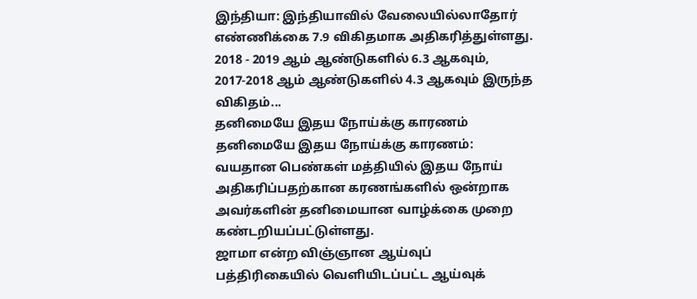இந்தியா: இந்தியாவில் வேலையில்லாதோர் எண்ணிக்கை 7.9 விகிதமாக அதிகரித்துள்ளது. 2018 - 2019 ஆம் ஆண்டுகளில் 6.3 ஆகவும், 2017-2018 ஆம் ஆண்டுகளில் 4.3 ஆகவும் இருந்த விகிதம்...
தனிமையே இதய நோய்க்கு காரணம்
தனிமையே இதய நோய்க்கு காரணம்: வயதான பெண்கள் மத்தியில் இதய நோய் அதிகரிப்பதற்கான கரணங்களில் ஒன்றாக அவர்களின் தனிமையான வாழ்க்கை முறை கண்டறியப்பட்டுள்ளது.
ஜாமா என்ற விஞ்ஞான ஆய்வுப் பத்திரிகையில் வெளியிடப்பட்ட ஆய்வுக்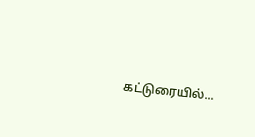கட்டுரையில்...